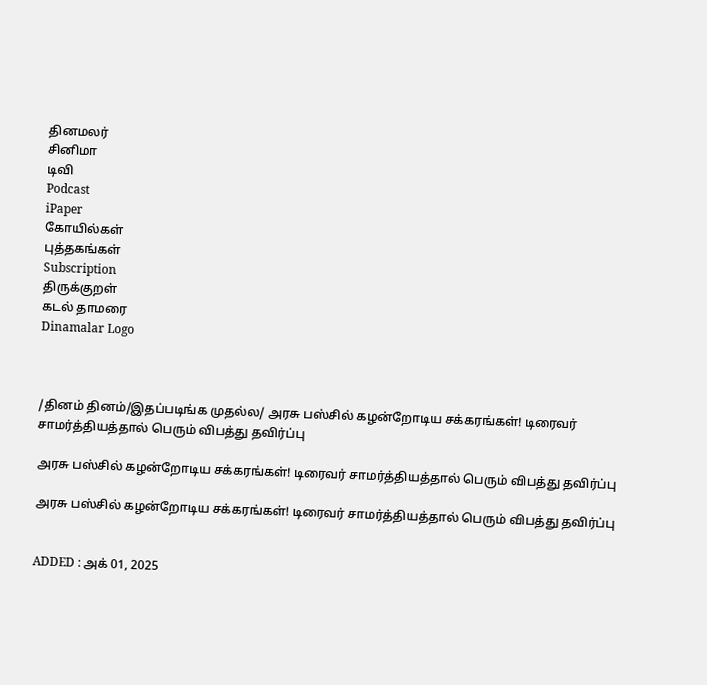தினமலர்
சினிமா
டிவி
Podcast
iPaper
கோயில்கள்
புத்தகங்கள்
Subscription
திருக்குறள்
கடல் தாமரை
Dinamalar Logo



/தினம் தினம்/இதப்படிங்க முதல்ல/ அரசு பஸ்சில் கழன்றோடிய சக்கரங்கள்! டிரைவர் சாமர்த்தியத்தால் பெரும் விபத்து தவிர்ப்பு

அரசு பஸ்சில் கழன்றோடிய சக்கரங்கள்! டிரைவர் சாமர்த்தியத்தால் பெரும் விபத்து தவிர்ப்பு

அரசு பஸ்சில் கழன்றோடிய சக்கரங்கள்! டிரைவர் சாமர்த்தியத்தால் பெரும் விபத்து தவிர்ப்பு


ADDED : அக் 01, 2025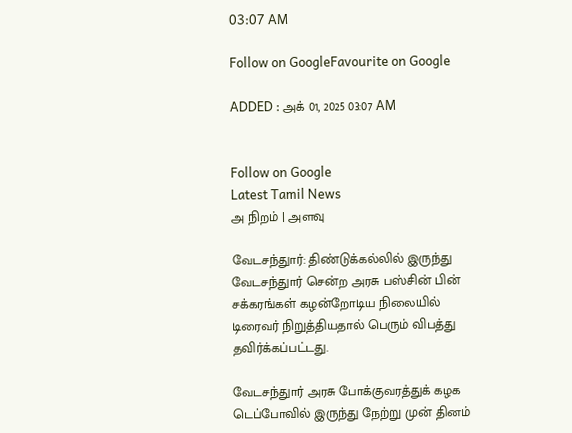03:07 AM

Follow on GoogleFavourite on Google

ADDED : அக் 01, 2025 03:07 AM


Follow on Google
Latest Tamil News
அ நிறம் | அளவு

வேடசந்துார்: திண்டுக்கல்லில் இருந்து வேடசந்துார் சென்ற அரசு பஸ்சின் பின் சக்கரங்கள் கழன்றோடிய நிலையில் டிரைவர் நிறுத்தியதால் பெரும் விபத்து தவிர்க்கப்பட்டது.

வேடசந்துார் அரசு போக்குவரத்துக் கழக டெப்போவில் இருந்து நேற்று முன் தினம்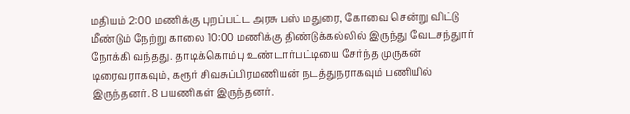மதியம் 2:00 மணிக்கு புறப்பட்ட அரசு பஸ் மதுரை, கோவை சென்று விட்டு மீண்டும் நேற்று காலை 10:00 மணிக்கு திண்டுக்கல்லில் இருந்து வேடசந்துார் நோக்கி வந்தது. தாடிக்கொம்பு உண்டார்பட்டியை சேர்ந்த முருகன் டிரைவராகவும், கரூர் சிவசுப்பிரமணியன் நடத்துநராகவும் பணியில் இருந்தனர். 8 பயணிகள் இருந்தனர்.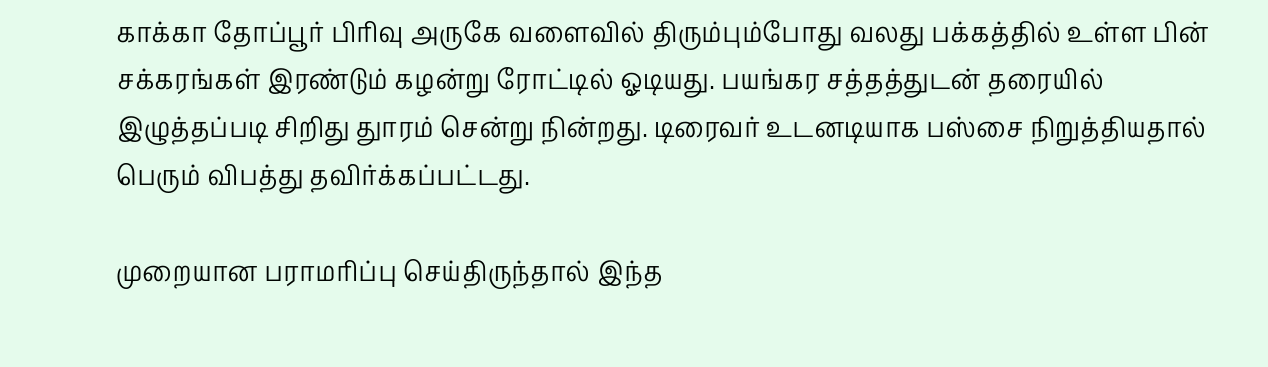காக்கா தோப்பூர் பிரிவு அருகே வளைவில் திரும்பும்போது வலது பக்கத்தில் உள்ள பின் சக்கரங்கள் இரண்டும் கழன்று ரோட்டில் ஓடியது. பயங்கர சத்தத்துடன் தரையில் இழுத்தப்படி சிறிது துாரம் சென்று நின்றது. டிரைவர் உடனடியாக பஸ்சை நிறுத்தியதால் பெரும் விபத்து தவிர்க்கப்பட்டது.

முறையான பராமரிப்பு செய்திருந்தால் இந்த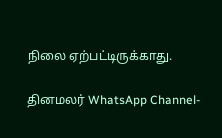நிலை ஏற்பட்டிருக்காது.

தினமலர் WhatsApp Channel-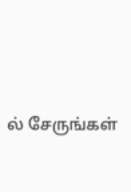ல் சேருங்கள்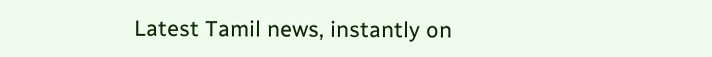Latest Tamil news, instantly on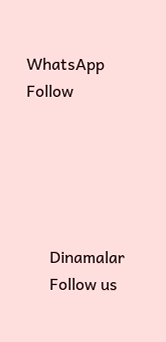WhatsApp
Follow





      Dinamalar
      Follow us